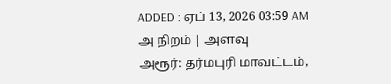ADDED : ஏப் 13, 2026 03:59 AM
அ நிறம் | அளவு
அரூர்: தர்மபுரி மாவட்டம்,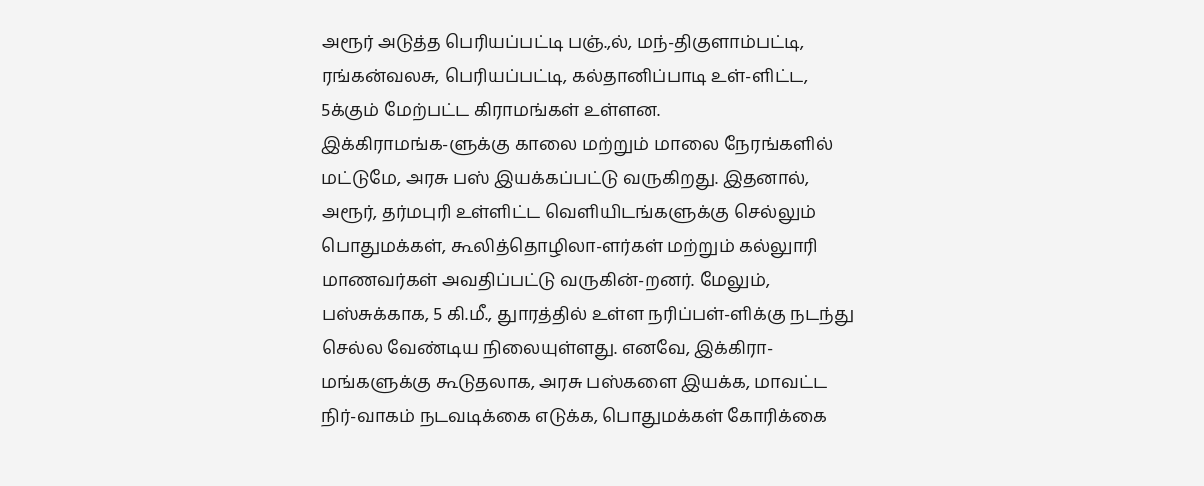அரூர் அடுத்த பெரியப்பட்டி பஞ்.,ல், மந்-திகுளாம்பட்டி, ரங்கன்வலசு, பெரியப்பட்டி, கல்தானிப்பாடி உள்-ளிட்ட, 5க்கும் மேற்பட்ட கிராமங்கள் உள்ளன.
இக்கிராமங்க-ளுக்கு காலை மற்றும் மாலை நேரங்களில் மட்டுமே, அரசு பஸ் இயக்கப்பட்டு வருகிறது. இதனால், அரூர், தர்மபுரி உள்ளிட்ட வெளியிடங்களுக்கு செல்லும் பொதுமக்கள், கூலித்தொழிலா-ளர்கள் மற்றும் கல்லுாரி மாணவர்கள் அவதிப்பட்டு வருகின்-றனர். மேலும், பஸ்சுக்காக, 5 கி.மீ., துாரத்தில் உள்ள நரிப்பள்-ளிக்கு நடந்து செல்ல வேண்டிய நிலையுள்ளது. எனவே, இக்கிரா-மங்களுக்கு கூடுதலாக, அரசு பஸ்களை இயக்க, மாவட்ட நிர்-வாகம் நடவடிக்கை எடுக்க, பொதுமக்கள் கோரிக்கை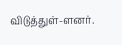விடுத்துள்-ளனர்.